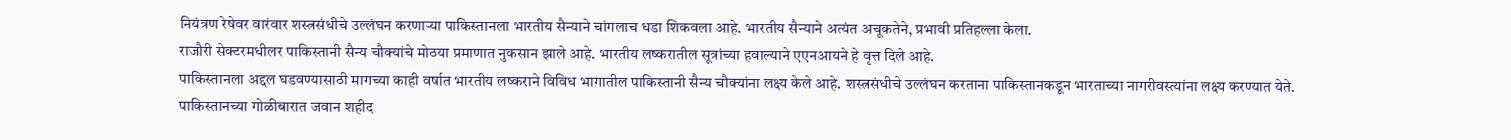नियंत्रण रेषेवर वारंवार शस्त्रसंधीचे उल्लंघन करणाऱ्या पाकिस्तानला भारतीय सैन्याने चांगलाच धडा शिकवला आहे. भारतीय सैन्याने अत्यंत अचूकतेने, प्रभावी प्रतिहल्ला केला.
राजौरी सेक्टरमधीलर पाकिस्तानी सैन्य चौक्यांचे मोठया प्रमाणात नुकसान झाले आहे. भारतीय लष्करातील सूत्रांच्या हवाल्याने एएनआयने हे वृत्त दिले आहे.
पाकिस्तानला अद्दल घडवण्यासाठी मागच्या काही वर्षात भारतीय लष्कराने विविध भागातील पाकिस्तानी सैन्य चौक्यांना लक्ष्य केले आहे. शस्त्रसंधीचे उल्लंघन करताना पाकिस्तानकडून भारताच्या नागरीवस्त्यांना लक्ष्य करण्यात येते.
पाकिस्तानच्या गोळीबारात जवान शहीद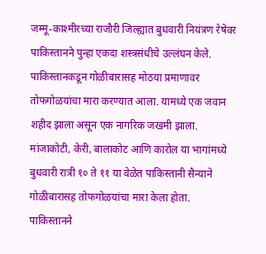जम्मू-काश्मीरच्या राजौरी जिल्ह्यात बुधवारी नियंत्रण रेषेवर पाकिस्तानने पुन्हा एकदा शस्त्रसंधीचे उल्लंघन केले. पाकिस्तानकडून गोळीबारासह मोठया प्रमाणावर तोफगोळयांचा मारा करण्यात आला. यामध्ये एक जवान शहीद झाला असून एक नागरिक जखमी झाला. मांजाकोटी, केरी, बालाकोट आणि कारोल या भागांमध्ये बुधवारी रात्री १० ते ११ या वेळेत पाकिस्तानी सैन्याने गोळीबारासह तोफगोळयांचा मारा केला होता.
पाकिस्तानने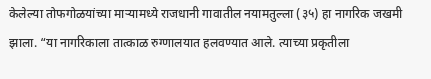केलेल्या तोफगोळयांच्या माऱ्यामध्ये राजधानी गावातील नयामतुल्ला (३५) हा नागरिक जखमी झाला. “या नागरिकाला तात्काळ रुग्णालयात हलवण्यात आले. त्याच्या प्रकृतीला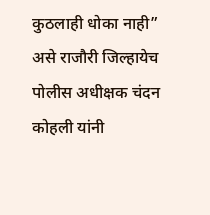कुठलाही धोका नाही” असे राजौरी जिल्हायेच पोलीस अधीक्षक चंदन कोहली यांनी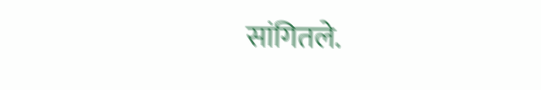सांगितले.